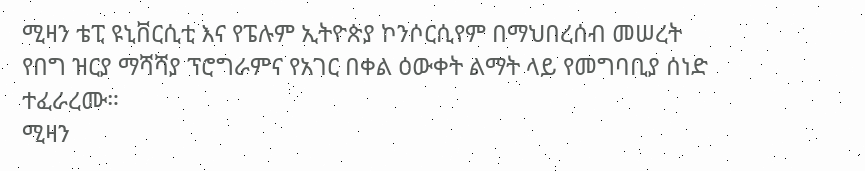ሚዛን ቴፒ ዩኒቨርሲቲ እና የፔሉም ኢትዮጵያ ኮንሶርሲየም በማህበረሰብ መሠረት የበግ ዝርያ ማሻሻያ ፕሮግራምና የአገር በቀል ዕውቀት ልማት ላይ የመግባቢያ ሰነድ ተፈራረሙ።
ሚዛን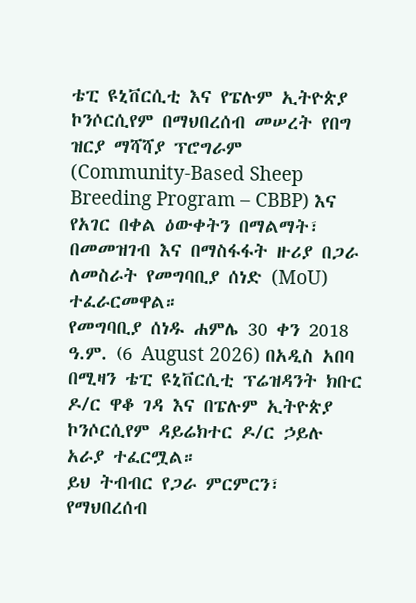ቴፒ ዩኒቨርሲቲ እና የፔሉም ኢትዮጵያ ኮንሶርሲየም በማህበረሰብ መሠረት የበግ ዝርያ ማሻሻያ ፕሮግራም (Community-Based Sheep Breeding Program – CBBP) እና የአገር በቀል ዕውቀትን በማልማት፣ በመመዝገብ እና በማስፋፋት ዙሪያ በጋራ ለመስራት የመግባቢያ ሰነድ (MoU) ተፈራርመዋል።
የመግባቢያ ሰነዱ ሐምሌ 30 ቀን 2018 ዓ.ም. (6 August 2026) በአዲስ አበባ በሚዛን ቴፒ ዩኒቨርሲቲ ፕሬዝዳንት ክቡር ዶ/ር ዋቆ ገዳ እና በፔሉም ኢትዮጵያ ኮንሶርሲየም ዳይሬክተር ዶ/ር ኃይሉ አራያ ተፈርሟል።
ይህ ትብብር የጋራ ምርምርን፣ የማህበረሰብ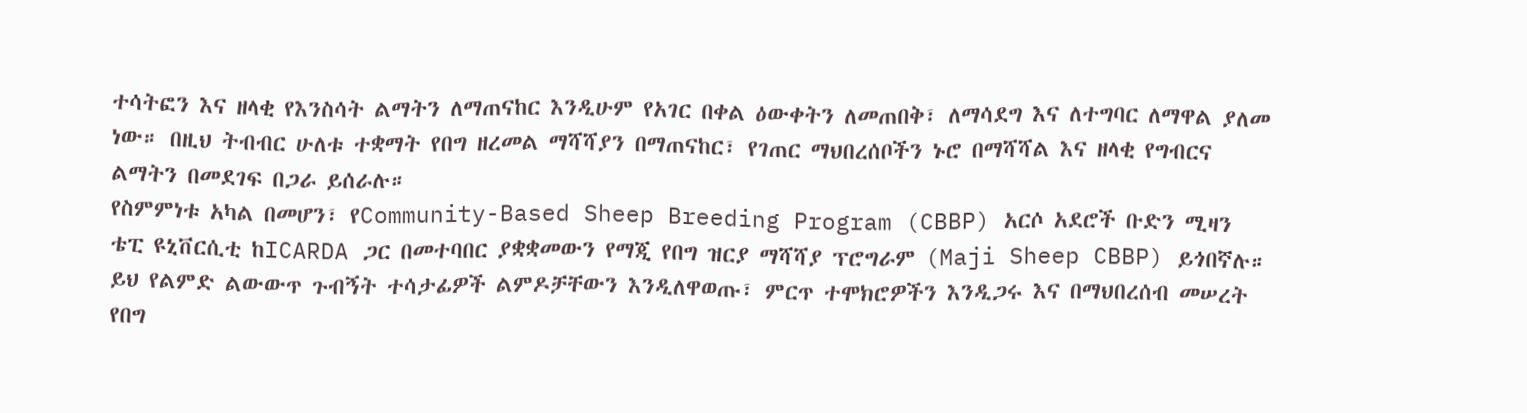ተሳትፎን እና ዘላቂ የእንስሳት ልማትን ለማጠናከር እንዲሁም የአገር በቀል ዕውቀትን ለመጠበቅ፣ ለማሳደግ እና ለተግባር ለማዋል ያለመ ነው። በዚህ ትብብር ሁለቱ ተቋማት የበግ ዘረመል ማሻሻያን በማጠናከር፣ የገጠር ማህበረሰቦችን ኑሮ በማሻሻል እና ዘላቂ የግብርና ልማትን በመደገፍ በጋራ ይሰራሉ።
የስምምነቱ አካል በመሆን፣ የCommunity-Based Sheep Breeding Program (CBBP) አርሶ አደሮች ቡድን ሚዛን ቴፒ ዩኒቨርሲቲ ከICARDA ጋር በመተባበር ያቋቋመውን የማጂ የበግ ዝርያ ማሻሻያ ፕሮግራም (Maji Sheep CBBP) ይጎበኛሉ።
ይህ የልምድ ልውውጥ ጉብኝት ተሳታፊዎች ልምዶቻቸውን እንዲለዋወጡ፣ ምርጥ ተሞክሮዎችን እንዲጋሩ እና በማህበረሰብ መሠረት የበግ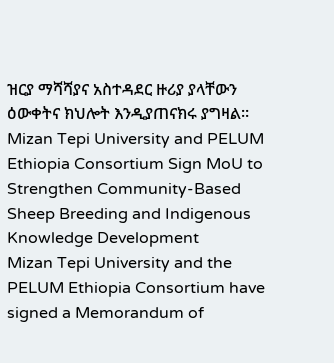ዝርያ ማሻሻያና አስተዳደር ዙሪያ ያላቸውን ዕውቀትና ክህሎት እንዲያጠናክሩ ያግዛል።
Mizan Tepi University and PELUM Ethiopia Consortium Sign MoU to Strengthen Community-Based Sheep Breeding and Indigenous Knowledge Development
Mizan Tepi University and the PELUM Ethiopia Consortium have signed a Memorandum of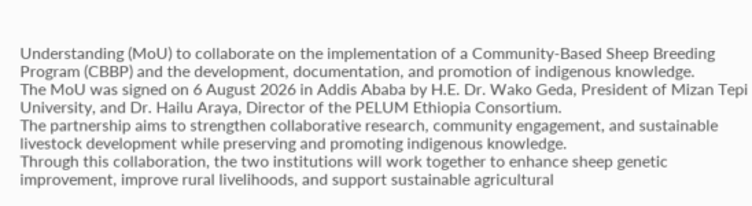Understanding (MoU) to collaborate on the implementation of a Community-Based Sheep Breeding Program (CBBP) and the development, documentation, and promotion of indigenous knowledge.
The MoU was signed on 6 August 2026 in Addis Ababa by H.E. Dr. Wako Geda, President of Mizan Tepi University, and Dr. Hailu Araya, Director of the PELUM Ethiopia Consortium.
The partnership aims to strengthen collaborative research, community engagement, and sustainable livestock development while preserving and promoting indigenous knowledge.
Through this collaboration, the two institutions will work together to enhance sheep genetic improvement, improve rural livelihoods, and support sustainable agricultural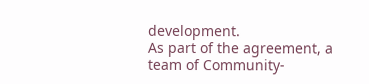development.
As part of the agreement, a team of Community-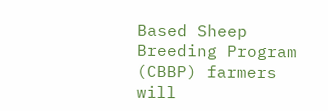Based Sheep Breeding Program (CBBP) farmers will